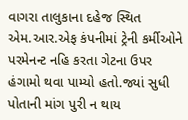વાગરા તાલુકાના દહેજ સ્થિત એમ.આર.એફ કંપનીમાં ટ્રેની કર્મીઓને પરમેનન્ટ નહિ કરતા ગેટના ઉપર હંગામો થવા પામ્યો હતો.જ્યાં સુધી પોતાની માંગ પુરી ન થાય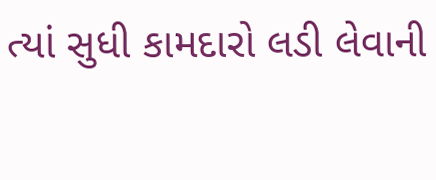ત્યાં સુધી કામદારો લડી લેવાની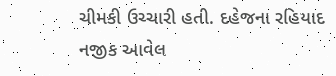ચીમકી ઉચ્ચારી હતી. દહેજના રહિયાદ નજીક આવેલ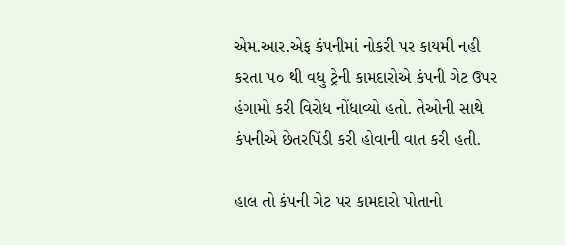એમ.આર.એફ કંપનીમાં નોકરી પર કાયમી નહી કરતા ૫૦ થી વધુ ટ્રેની કામદારોએ કંપની ગેટ ઉપર હંગામો કરી વિરોધ નોંધાવ્યો હતો. તેઓની સાથે કંપનીએ છેતરપિંડી કરી હોવાની વાત કરી હતી.

હાલ તો કંપની ગેટ પર કામદારો પોતાનો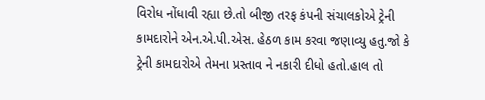વિરોધ નોંધાવી રહ્યા છે.તો બીજી તરફ કંપની સંચાલકોએ ટ્રેની કામદારોને એન.એ.પી.એસ. હેઠળ કામ કરવા જણાવ્યુ હતુ.જો કે ટ્રેની કામદારોએ તેમના પ્રસ્તાવ ને નકારી દીધો હતો.હાલ તો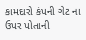કામદારો કંપની ગેટ ના ઉપર પોતાની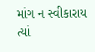માંગ ન સ્વીકારાય ત્યાં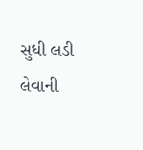સુધી લડી લેવાની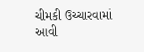ચીમકી ઉચ્ચારવામાં આવી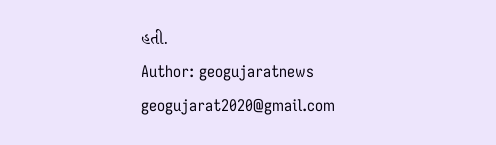હતી.
Author: geogujaratnews
geogujarat2020@gmail.com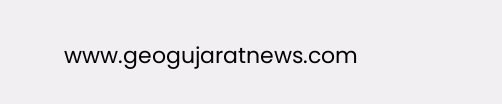www.geogujaratnews.com